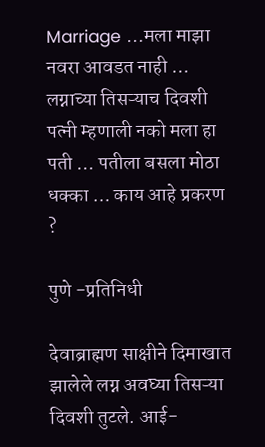Marriage …मला माझा नवरा आवडत नाही … लग्नाच्या तिसऱ्याच दिवशी पत्नी म्हणाली नको मला हा पती … पतीला बसला मोठा धक्का … काय आहे प्रकरण ?

पुणे -प्रतिनिधी

देवाब्राह्मण साक्षीने दिमाखात झालेले लग्न अवघ्या तिसऱ्या दिवशी तुटले. आई-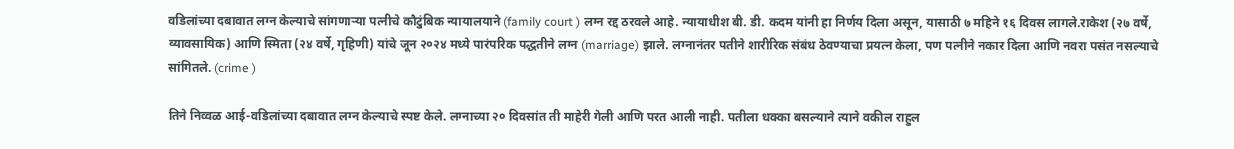वडिलांच्या दबावात लग्न केल्याचे सांगणाऱ्या पत्नीचे कौटुंबिक न्यायालयाने (family court ) लग्न रद्द ठरवले आहे. न्यायाधीश बी. डी. कदम यांनी हा निर्णय दिला असून, यासाठी ७ महिने १६ दिवस लागले.राकेश (२७ वर्षे, व्यावसायिक) आणि स्मिता (२४ वर्षे, गृहिणी) यांचे जून २०२४ मध्ये पारंपरिक पद्धतीने लग्न (marriage) झाले. लग्नानंतर पतीने शारीरिक संबंध ठेवण्याचा प्रयत्न केला, पण पत्नीने नकार दिला आणि नवरा पसंत नसल्याचे सांगितले. (crime )

तिने निव्वळ आई-वडिलांच्या दबावात लग्न केल्याचे स्पष्ट केले. लग्नाच्या २० दिवसांत ती माहेरी गेली आणि परत आली नाही. पतीला धक्का बसल्याने त्याने वकील राहुल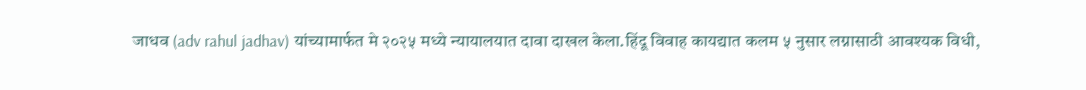जाधव (adv rahul jadhav) यांच्यामार्फत मे २०२५ मध्ये न्यायालयात दावा दाखल केला.हिंदू विवाह कायद्यात कलम ५ नुसार लग्नासाठी आवश्यक विधी,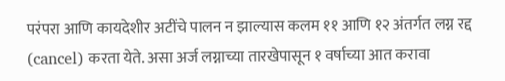परंपरा आणि कायदेशीर अटींचे पालन न झाल्यास कलम ११ आणि १२ अंतर्गत लग्न रद्द (cancel) करता येते. असा अर्ज लग्नाच्या तारखेपासून १ वर्षाच्या आत करावा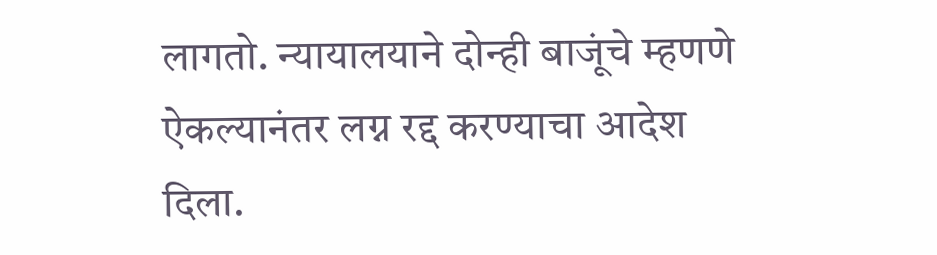लागतो. न्यायालयाने दोन्ही बाजूंचे म्हणणे ऐकल्यानंतर लग्न रद्द करण्याचा आदेश दिला.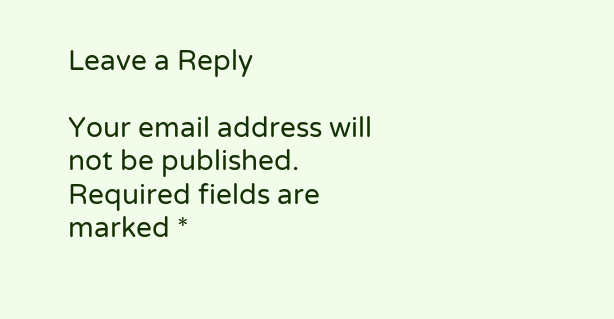Leave a Reply

Your email address will not be published. Required fields are marked *